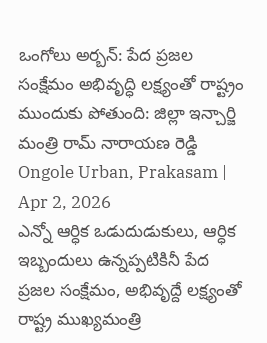ఒంగోలు అర్బన్: పేద ప్రజల సంక్షేమం అభివృద్ధి లక్ష్యంతో రాష్ట్రం ముందుకు పోతుంది: జిల్లా ఇన్చార్జి మంత్రి రామ్ నారాయణ రెడ్డి
Ongole Urban, Prakasam | Apr 2, 2026
ఎన్నో ఆర్ధిక ఒడుదుడుకులు, ఆర్ధిక ఇబ్బందులు ఉన్నప్పటికినీ పేద ప్రజల సంక్షేమం, అభివృద్దే లక్ష్యంతో రాష్ట్ర ముఖ్యమంత్రి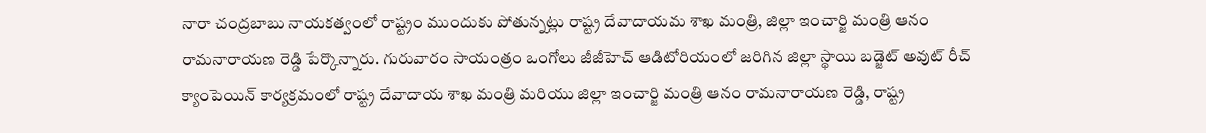నారా చంద్రబాబు నాయకత్వంలో రాష్ట్రం ముందుకు పోతున్నట్లు రాష్ట్ర దేవాదాయమ శాఖ మంత్రి, జిల్లా ఇంచార్జి మంత్రి ఆనం రామనారాయణ రెడ్డి పేర్కొన్నారు. గురువారం సాయంత్రం ఒంగోలు జీజీహెచ్ ఆడిటోరియంలో జరిగిన జిల్లా స్థాయి బడ్జెట్ అవుట్ రీచ్ క్యాంపెయిన్ కార్యక్రమంలో రాష్ట్ర దేవాదాయ శాఖ మంత్రి మరియు జిల్లా ఇంచార్జి మంత్రి ఆనం రామనారాయణ రెడ్డి, రాష్ట్ర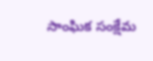సాంఘిక సంక్షేమ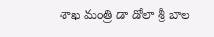శాఖ మంత్రి డా డోలా శ్రీ బాల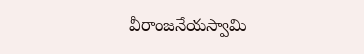వీరాంజనేయస్వామి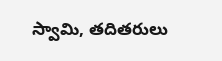స్వామి, తదితరులు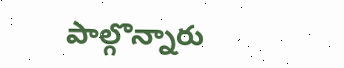పాల్గొన్నారు